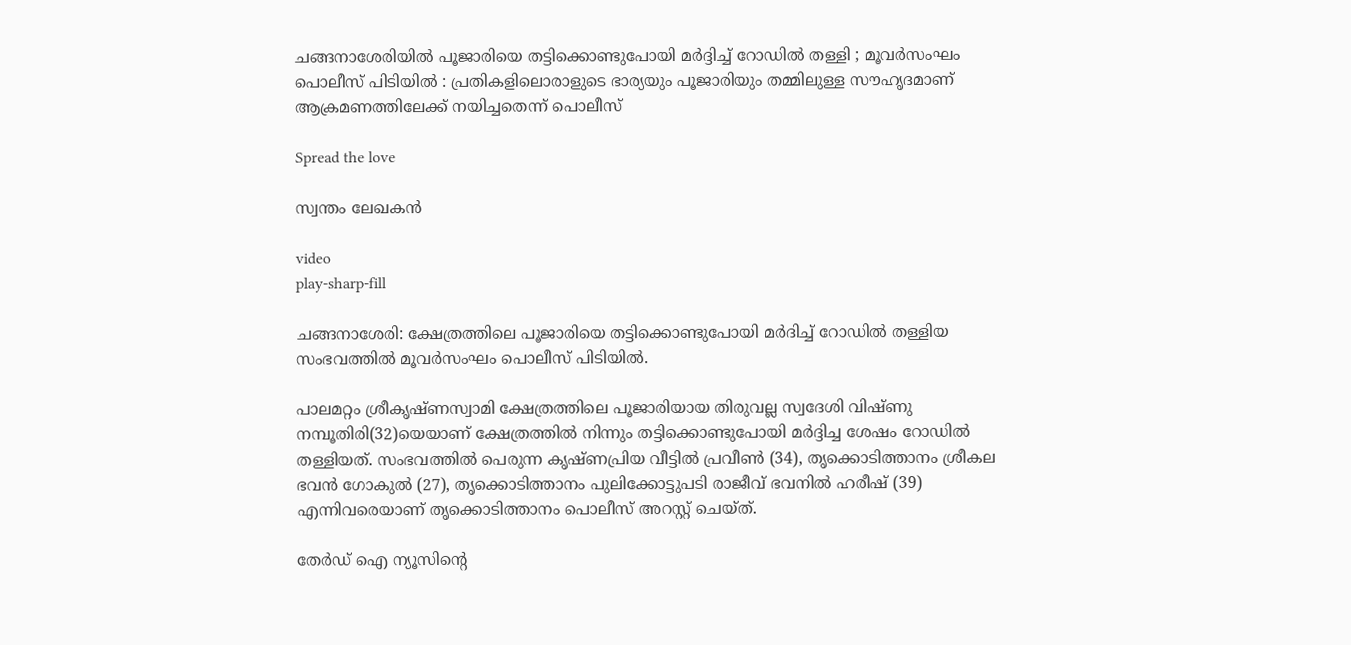ചങ്ങനാശേരിയിൽ പൂജാരിയെ തട്ടിക്കൊണ്ടുപോയി മർദ്ദിച്ച് റോഡിൽ തള്ളി ; മൂവർസംഘം പൊലീസ് പിടിയിൽ : പ്രതികളിലൊരാളുടെ ഭാര്യയും പൂജാരിയും തമ്മിലുള്ള സൗഹൃദമാണ് ആക്രമണത്തിലേക്ക് നയിച്ചതെന്ന് പൊലീസ്

Spread the love

സ്വന്തം ലേഖകൻ

video
play-sharp-fill

ചങ്ങനാശേരി: ക്ഷേത്രത്തിലെ പൂജാരിയെ തട്ടിക്കൊണ്ടുപോയി മർദിച്ച് റോഡിൽ തള്ളിയ സംഭവത്തിൽ മൂവർസംഘം പൊലീസ് പിടിയിൽ.

പാലമറ്റം ശ്രീകൃഷ്ണസ്വാമി ക്ഷേത്രത്തിലെ പൂജാരിയായ തിരുവല്ല സ്വദേശി വിഷ്ണു
നമ്പൂതിരി(32)യെയാണ് ക്ഷേത്രത്തിൽ നിന്നും തട്ടിക്കൊണ്ടുപോയി മർദ്ദിച്ച ശേഷം റോഡിൽ തള്ളിയത്. സംഭവത്തിൽ പെരുന്ന കൃഷ്ണപ്രിയ വീട്ടിൽ പ്രവീൺ (34), തൃക്കൊടിത്താനം ശ്രീകല ഭവൻ ഗോകുൽ (27), തൃക്കൊടിത്താനം പുലിക്കോട്ടുപടി രാജീവ് ഭവനിൽ ഹരീഷ് (39) എന്നിവരെയാണ് തൃക്കൊടിത്താനം പൊലീസ് അറസ്റ്റ് ചെയ്ത്.

തേർഡ് ഐ ന്യൂസിന്റെ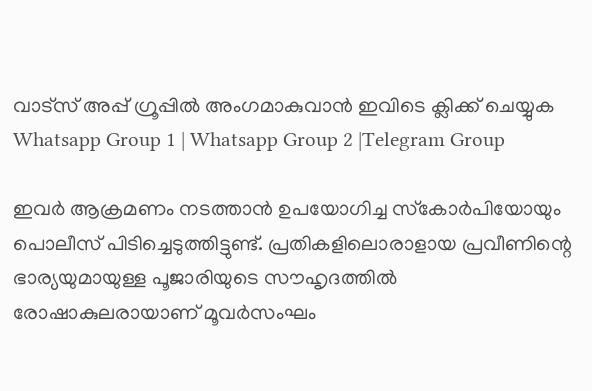വാട്സ് അപ്പ് ഗ്രൂപ്പിൽ അംഗമാകുവാൻ ഇവിടെ ക്ലിക്ക് ചെയ്യുക
Whatsapp Group 1 | Whatsapp Group 2 |Telegram Group

ഇവർ ആക്രമണം നടത്താൻ ഉപയോഗിച്ച സ്‌കോർപിയോയും പൊലീസ് പിടിച്ചെടുത്തിട്ടുണ്ട്. പ്രതികളിലൊരാളായ പ്രവീണിന്റെ ഭാര്യയുമായുള്ള പൂജാരിയുടെ സൗഹൃദത്തിൽ രോഷാകുലരായാണ് മൂവർസംഘം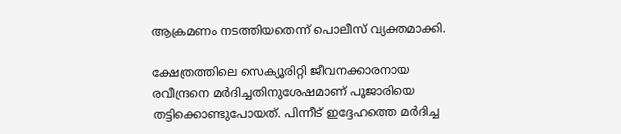ആക്രമണം നടത്തിയതെന്ന് പൊലീസ് വ്യക്തമാക്കി.

ക്ഷേത്രത്തിലെ സെക്യൂരിറ്റി ജീവനക്കാരനായ രവീന്ദ്രനെ മർദിച്ചതിനുശേഷമാണ് പൂജാരിയെ തട്ടിക്കൊണ്ടുപോയത്. പിന്നീട് ഇദ്ദേഹത്തെ മർദിച്ച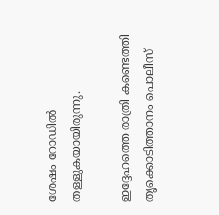ശേഷം റോഡിൽ തള്ളുകയായിരുന്നു.

ഇദ്ദേഹത്തെ രാത്രി കണ്ടെത്തി തൃക്കൊടിത്താനം പൊലീസ്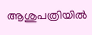ആശുപത്രിയിൽ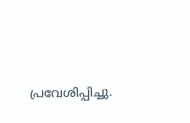പ്രവേശിപ്പിച്ചു.